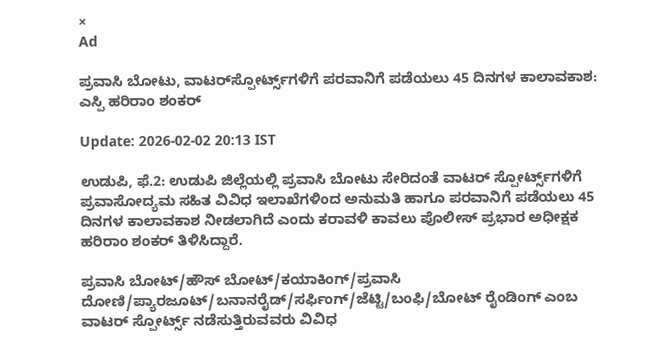×
Ad

ಪ್ರವಾಸಿ ಬೋಟು, ವಾಟರ್‌ಸ್ಪೋರ್ಟ್ಸ್‌ಗಳಿಗೆ ಪರವಾನಿಗೆ ಪಡೆಯಲು 45 ದಿನಗಳ ಕಾಲಾವಕಾಶ: ಎಸ್ಪಿ ಹರಿರಾಂ ಶಂಕರ್

Update: 2026-02-02 20:13 IST

ಉಡುಪಿ, ಫೆ.2: ಉಡುಪಿ ಜಿಲ್ಲೆಯಲ್ಲಿ ಪ್ರವಾಸಿ ಬೋಟು ಸೇರಿದಂತೆ ವಾಟರ್ ಸ್ಪೋರ್ಟ್ಸ್‌ಗಳಿಗೆ ಪ್ರವಾಸೋದ್ಯಮ ಸಹಿತ ವಿವಿಧ ಇಲಾಖೆಗಳಿಂದ ಅನುಮತಿ ಹಾಗೂ ಪರವಾನಿಗೆ ಪಡೆಯಲು 45 ದಿನಗಳ ಕಾಲಾವಕಾಶ ನೀಡಲಾಗಿದೆ ಎಂದು ಕರಾವಳಿ ಕಾವಲು ಪೊಲೀಸ್ ಪ್ರಭಾರ ಅಧೀಕ್ಷಕ ಹರಿರಾಂ ಶಂಕರ್ ತಿಳಿಸಿದ್ದಾರೆ.

ಪ್ರವಾಸಿ ಬೋಟ್/ಹೌಸ್ ಬೋಟ್/ಕಯಾಕಿಂಗ್/ಪ್ರವಾಸಿ ದೋಣಿ/ಪ್ಯಾರಜೂಟ್/ಬನಾನರೈಡ್/ಸರ್ಫಿಂಗ್/ಜೆಟ್ಟಿ/ಬಂಫಿ/ಬೋಟ್ ರೈಂಡಿಂಗ್ ಎಂಬ ವಾಟರ್ ಸ್ಪೋರ್ಟ್ಸ್ ನಡೆಸುತ್ತಿರುವವರು ವಿವಿಧ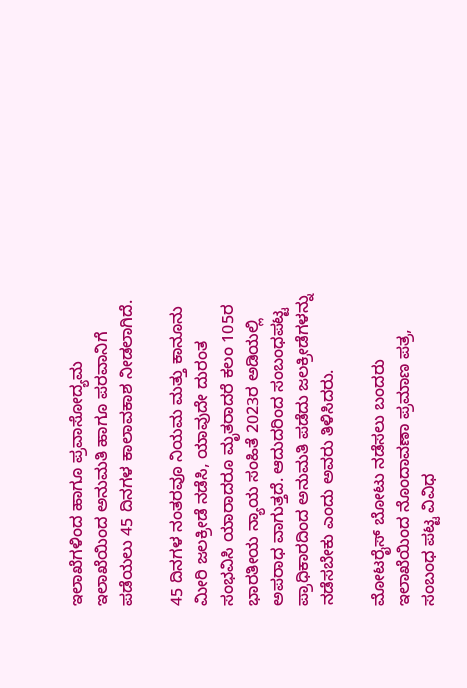ಇಲಾಖೆಗಳಿಂದ ಹಾಗೂ ಪ್ರವಾಸೋದ್ಯಮ ಇಲಾಖೆಯಿಂದ ಅನುಮತಿ ಹಾಗೂ ಪರವಾನಿಗೆ ಪಡೆಯಲು 45 ದಿನಗಳ ಕಾಲಾವಕಾಶ ನೀಡಲಾಗಿದೆ.

45 ದಿನಗಳ ನಂತರವೂ ನಿಯಮ ಮತ್ತು ಕಾನೂನು ಮೀರಿ ಜಲಕ್ರೀಡೆ ನಡೆಸಿ, ಯಾವುದೇ ದುರಂತ ಸಂಭವಿಸಿ ಯಾರಾದರೂ ಮೃತರಾದರೆ ಕಲಂ 105ರ ಭಾರತೀಯ ನ್ಯಾಯ ಸಂಹಿತೆ 2023ರ ಅಡಿಯಲ್ಲಿ ಅಪರಾಧ ವಾಗುತ್ತದೆ. ಆದುದರಿಂದ ಸಂಬಂಧಪಟ್ಟ ಪ್ರಾಧಿಕಾರದಿಂದ ಅನುಮತಿ ಪಡೆದು ಜಲಕ್ರೀಡೆಗಳನ್ನು ನಡೆಸಬೇಕು ಎಂದು ಅವರು ತಿಳಿಸಿದರು.

ಮೋಟರೈಸ್ ಬೋಟು ನಡೆಸಲು ಬಂದರು ಇಲಾಖೆಯಿಂದ ನೊಂದಾವಣಾ ಪ್ರಮಾಣ ಪತ್ರ, ಸಂಬಂಧ ಪಟ್ಟ ವಿವಿಧ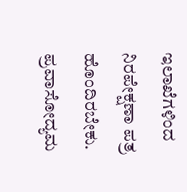ಇಲಾಖೆಗಳಿಂದ ನಿರಪೇಕ್ಷಣಾ ಪತ್ರ ಹೊಂದಿರಬೇಕು. ಪ್ರವಾಸೋದ್ಯಮ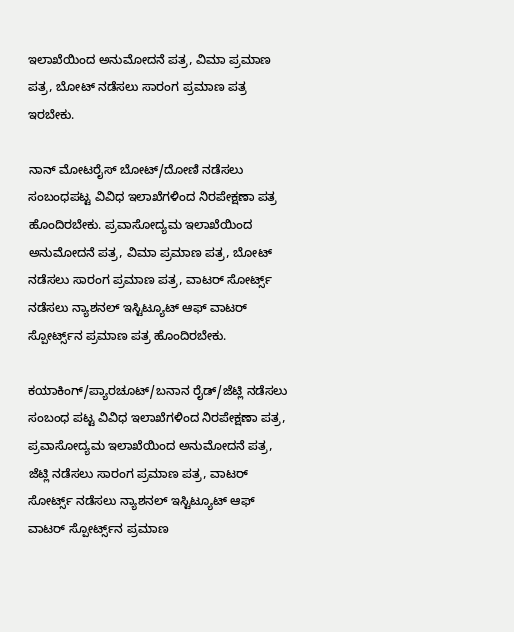ಇಲಾಖೆಯಿಂದ ಅನುಮೋದನೆ ಪತ್ರ, ವಿಮಾ ಪ್ರಮಾಣ ಪತ್ರ, ಬೋಟ್ ನಡೆಸಲು ಸಾರಂಗ ಪ್ರಮಾಣ ಪತ್ರ ಇರಬೇಕು.

ನಾನ್ ಮೋಟರೈಸ್ ಬೋಟ್/ದೋಣಿ ನಡೆಸಲು ಸಂಬಂಧಪಟ್ಟ ವಿವಿಧ ಇಲಾಖೆಗಳಿಂದ ನಿರಪೇಕ್ಷಣಾ ಪತ್ರ ಹೊಂದಿರಬೇಕು. ಪ್ರವಾಸೋದ್ಯಮ ಇಲಾಖೆಯಿಂದ ಅನುಮೋದನೆ ಪತ್ರ, ವಿಮಾ ಪ್ರಮಾಣ ಪತ್ರ, ಬೋಟ್ ನಡೆಸಲು ಸಾರಂಗ ಪ್ರಮಾಣ ಪತ್ರ, ವಾಟರ್ ಸೋರ್ಟ್ಸ್ ನಡೆಸಲು ನ್ಯಾಶನಲ್ ಇಸ್ಟಿಟ್ಯೂಟ್ ಆಫ್ ವಾಟರ್ ಸ್ಪೋರ್ಟ್ಸ್‌ನ ಪ್ರಮಾಣ ಪತ್ರ ಹೊಂದಿರಬೇಕು.

ಕಯಾಕಿಂಗ್/ಪ್ಯಾರಚೂಟ್/ಬನಾನ ರೈಡ್/ಜೆಟ್ಲಿ ನಡೆಸಲು ಸಂಬಂಧ ಪಟ್ಟ ವಿವಿಧ ಇಲಾಖೆಗಳಿಂದ ನಿರಪೇಕ್ಷಣಾ ಪತ್ರ, ಪ್ರವಾಸೋದ್ಯಮ ಇಲಾಖೆಯಿಂದ ಅನುಮೋದನೆ ಪತ್ರ, ಜೆಟ್ಲಿ ನಡೆಸಲು ಸಾರಂಗ ಪ್ರಮಾಣ ಪತ್ರ, ವಾಟರ್ ಸೋರ್ಟ್ಸ್ ನಡೆಸಲು ನ್ಯಾಶನಲ್ ಇಸ್ಟಿಟ್ಯೂಟ್ ಆಫ್ ವಾಟರ್ ಸ್ಪೋರ್ಟ್ಸ್‌ನ ಪ್ರಮಾಣ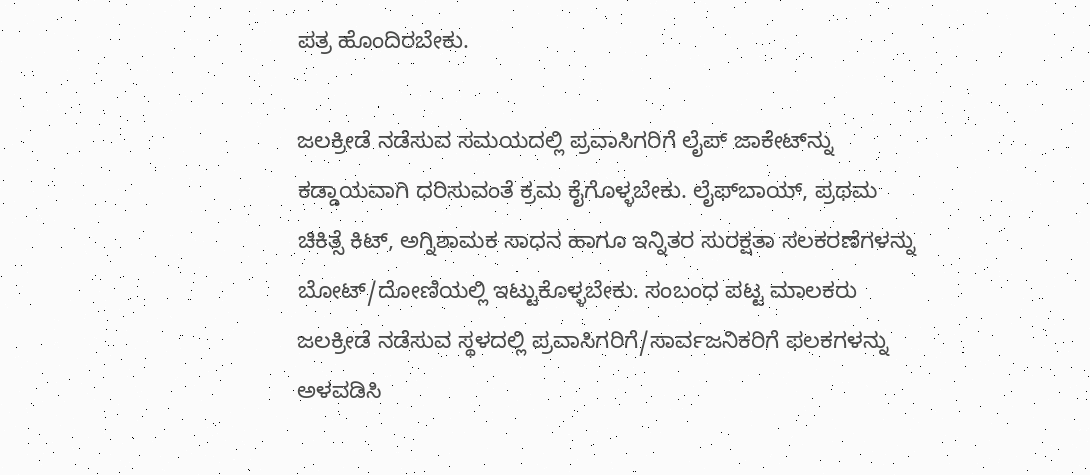ಪತ್ರ ಹೊಂದಿರಬೇಕು.

ಜಲಕ್ರೀಡೆ ನಡೆಸುವ ಸಮಯದಲ್ಲಿ ಪ್ರವಾಸಿಗರಿಗೆ ಲೈಪ್ ಜಾಕೇಟ್‌ನ್ನು ಕಡ್ಡಾಯವಾಗಿ ಧರಿಸುವಂತೆ ಕ್ರಮ ಕೈಗೊಳ್ಳಬೇಕು. ಲೈಫ್‌ಬಾಯ್, ಪ್ರಥಮ ಚಿಕಿತ್ಸೆ ಕಿಟ್, ಅಗ್ನಿಶಾಮಕ ಸಾಧನ ಹಾಗೂ ಇನ್ನಿತರ ಸುರಕ್ಷತಾ ಸಲಕರಣೆಗಳನ್ನು ಬೋಟ್/ದೋಣಿಯಲ್ಲಿ ಇಟ್ಟುಕೊಳ್ಳಬೇಕು. ಸಂಬಂಧ ಪಟ್ಟ ಮಾಲಕರು ಜಲಕ್ರೀಡೆ ನಡೆಸುವ ಸ್ಥಳದಲ್ಲಿ ಪ್ರವಾಸಿಗರಿಗೆ/ಸಾರ್ವಜನಿಕರಿಗೆ ಫಲಕಗಳನ್ನು ಅಳವಡಿಸಿ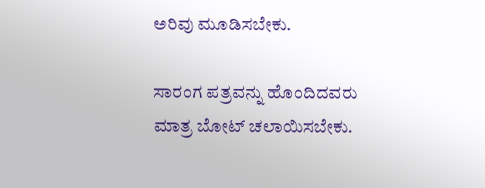ಅರಿವು ಮೂಡಿಸಬೇಕು.

ಸಾರಂಗ ಪತ್ರವನ್ನು ಹೊಂದಿದವರು ಮಾತ್ರ ಬೋಟ್ ಚಲಾಯಿಸಬೇಕು.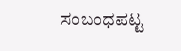ಸಂಬಂಧಪಟ್ಟ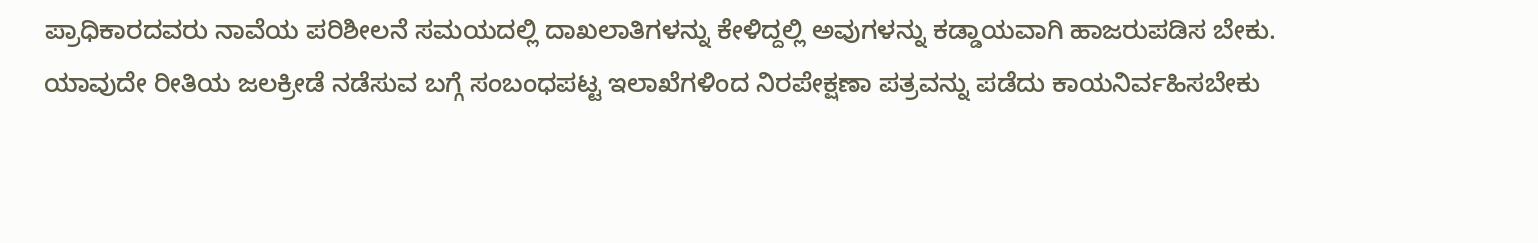ಪ್ರಾಧಿಕಾರದವರು ನಾವೆಯ ಪರಿಶೀಲನೆ ಸಮಯದಲ್ಲಿ ದಾಖಲಾತಿಗಳನ್ನು ಕೇಳಿದ್ದಲ್ಲಿ ಅವುಗಳನ್ನು ಕಡ್ಡಾಯವಾಗಿ ಹಾಜರುಪಡಿಸ ಬೇಕು. ಯಾವುದೇ ರೀತಿಯ ಜಲಕ್ರೀಡೆ ನಡೆಸುವ ಬಗ್ಗೆ ಸಂಬಂಧಪಟ್ಟ ಇಲಾಖೆಗಳಿಂದ ನಿರಪೇಕ್ಷಣಾ ಪತ್ರವನ್ನು ಪಡೆದು ಕಾಯನಿರ್ವಹಿಸಬೇಕು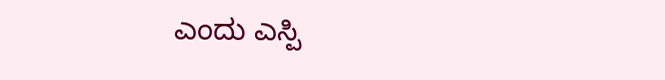ಎಂದು ಎಸ್ಪಿ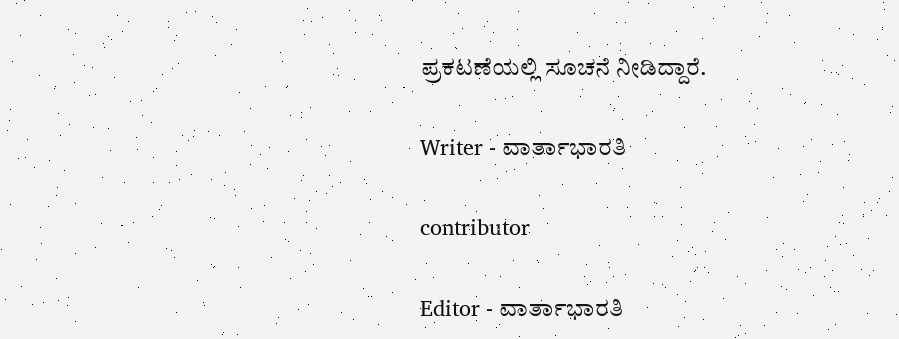ಪ್ರಕಟಣೆಯಲ್ಲಿ ಸೂಚನೆ ನೀಡಿದ್ದಾರೆ.

Writer - ವಾರ್ತಾಭಾರತಿ

contributor

Editor - ವಾರ್ತಾಭಾರತಿ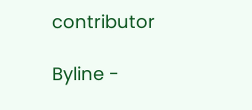contributor

Byline -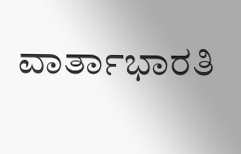ವಾರ್ತಾಭಾರತಿ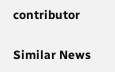contributor

Similar News